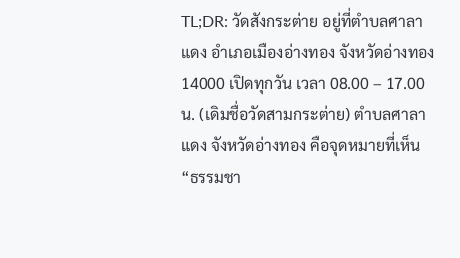TL;DR: วัดสังกระต่าย อยู่ที่ตำบลศาลาแดง อำเภอเมืองอ่างทอง จังหวัดอ่างทอง 14000 เปิดทุกวัน เวลา 08.00 – 17.00 น. (เดิมชื่อวัดสามกระต่าย) ตำบลศาลาแดง จังหวัดอ่างทอง คือจุดหมายที่เห็น “ธรรมชา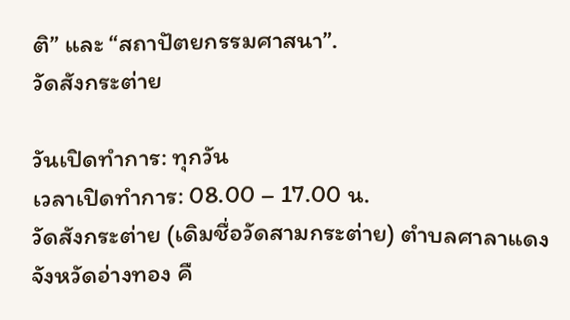ติ” และ “สถาปัตยกรรมศาสนา”.
วัดสังกระต่าย

วันเปิดทำการ: ทุกวัน
เวลาเปิดทำการ: 08.00 – 17.00 น.
วัดสังกระต่าย (เดิมชื่อวัดสามกระต่าย) ตำบลศาลาแดง จังหวัดอ่างทอง คื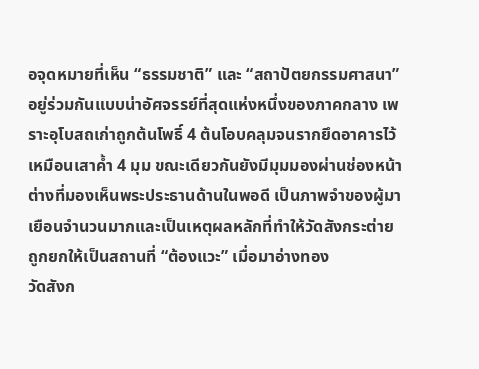อจุดหมายที่เห็น “ธรรมชาติ” และ “สถาปัตยกรรมศาสนา” อยู่ร่วมกันแบบน่าอัศจรรย์ที่สุดแห่งหนึ่งของภาคกลาง เพราะอุโบสถเก่าถูกต้นโพธิ์ 4 ต้นโอบคลุมจนรากยึดอาคารไว้เหมือนเสาค้ำ 4 มุม ขณะเดียวกันยังมีมุมมองผ่านช่องหน้าต่างที่มองเห็นพระประธานด้านในพอดี เป็นภาพจำของผู้มาเยือนจำนวนมากและเป็นเหตุผลหลักที่ทำให้วัดสังกระต่ายถูกยกให้เป็นสถานที่ “ต้องแวะ” เมื่อมาอ่างทอง
วัดสังก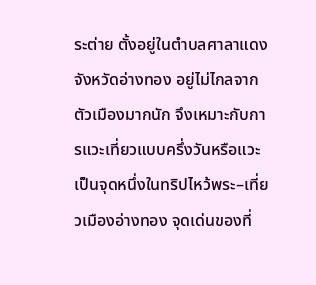ระต่าย ตั้งอยู่ในตำบลศาลาแดง จังหวัดอ่างทอง อยู่ไม่ไกลจากตัวเมืองมากนัก จึงเหมาะกับการแวะเที่ยวแบบครึ่งวันหรือแวะเป็นจุดหนึ่งในทริปไหว้พระ–เที่ยวเมืองอ่างทอง จุดเด่นของที่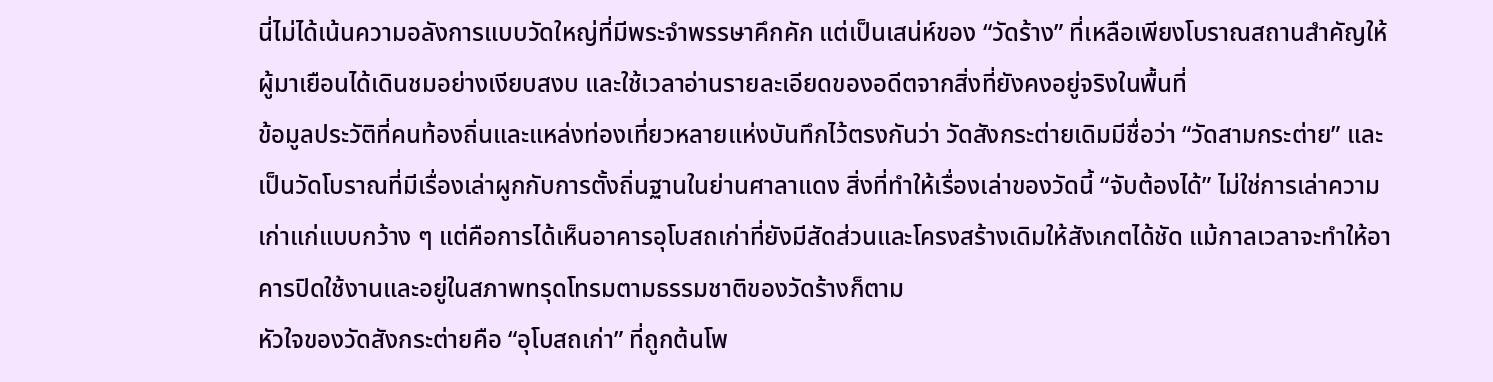นี่ไม่ได้เน้นความอลังการแบบวัดใหญ่ที่มีพระจำพรรษาคึกคัก แต่เป็นเสน่ห์ของ “วัดร้าง” ที่เหลือเพียงโบราณสถานสำคัญให้ผู้มาเยือนได้เดินชมอย่างเงียบสงบ และใช้เวลาอ่านรายละเอียดของอดีตจากสิ่งที่ยังคงอยู่จริงในพื้นที่
ข้อมูลประวัติที่คนท้องถิ่นและแหล่งท่องเที่ยวหลายแห่งบันทึกไว้ตรงกันว่า วัดสังกระต่ายเดิมมีชื่อว่า “วัดสามกระต่าย” และเป็นวัดโบราณที่มีเรื่องเล่าผูกกับการตั้งถิ่นฐานในย่านศาลาแดง สิ่งที่ทำให้เรื่องเล่าของวัดนี้ “จับต้องได้” ไม่ใช่การเล่าความเก่าแก่แบบกว้าง ๆ แต่คือการได้เห็นอาคารอุโบสถเก่าที่ยังมีสัดส่วนและโครงสร้างเดิมให้สังเกตได้ชัด แม้กาลเวลาจะทำให้อาคารปิดใช้งานและอยู่ในสภาพทรุดโทรมตามธรรมชาติของวัดร้างก็ตาม
หัวใจของวัดสังกระต่ายคือ “อุโบสถเก่า” ที่ถูกต้นโพ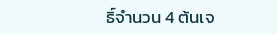ธิ์จำนวน 4 ต้นเจ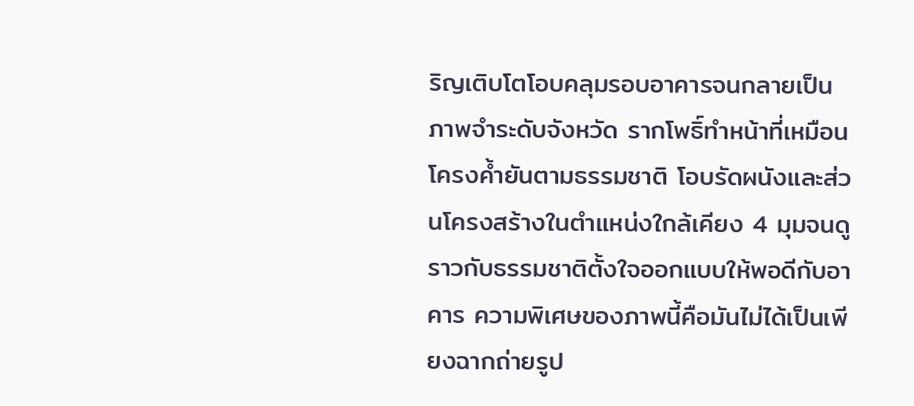ริญเติบโตโอบคลุมรอบอาคารจนกลายเป็นภาพจำระดับจังหวัด รากโพธิ์ทำหน้าที่เหมือนโครงค้ำยันตามธรรมชาติ โอบรัดผนังและส่วนโครงสร้างในตำแหน่งใกล้เคียง 4 มุมจนดูราวกับธรรมชาติตั้งใจออกแบบให้พอดีกับอาคาร ความพิเศษของภาพนี้คือมันไม่ได้เป็นเพียงฉากถ่ายรูป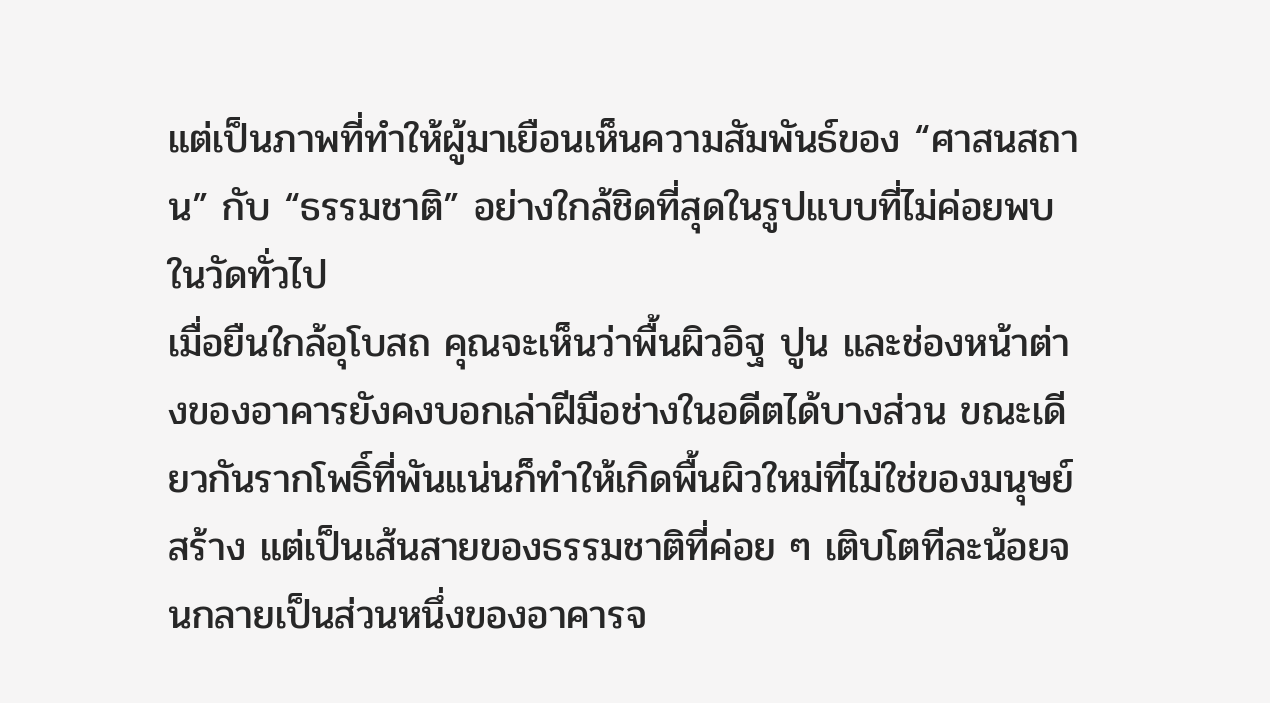แต่เป็นภาพที่ทำให้ผู้มาเยือนเห็นความสัมพันธ์ของ “ศาสนสถาน” กับ “ธรรมชาติ” อย่างใกล้ชิดที่สุดในรูปแบบที่ไม่ค่อยพบในวัดทั่วไป
เมื่อยืนใกล้อุโบสถ คุณจะเห็นว่าพื้นผิวอิฐ ปูน และช่องหน้าต่างของอาคารยังคงบอกเล่าฝีมือช่างในอดีตได้บางส่วน ขณะเดียวกันรากโพธิ์ที่พันแน่นก็ทำให้เกิดพื้นผิวใหม่ที่ไม่ใช่ของมนุษย์สร้าง แต่เป็นเส้นสายของธรรมชาติที่ค่อย ๆ เติบโตทีละน้อยจนกลายเป็นส่วนหนึ่งของอาคารจ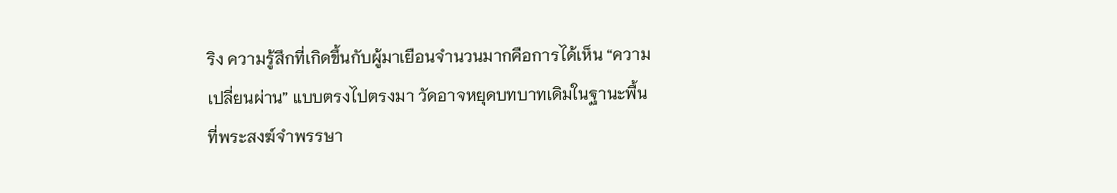ริง ความรู้สึกที่เกิดขึ้นกับผู้มาเยือนจำนวนมากคือการได้เห็น “ความเปลี่ยนผ่าน” แบบตรงไปตรงมา วัดอาจหยุดบทบาทเดิมในฐานะพื้นที่พระสงฆ์จำพรรษา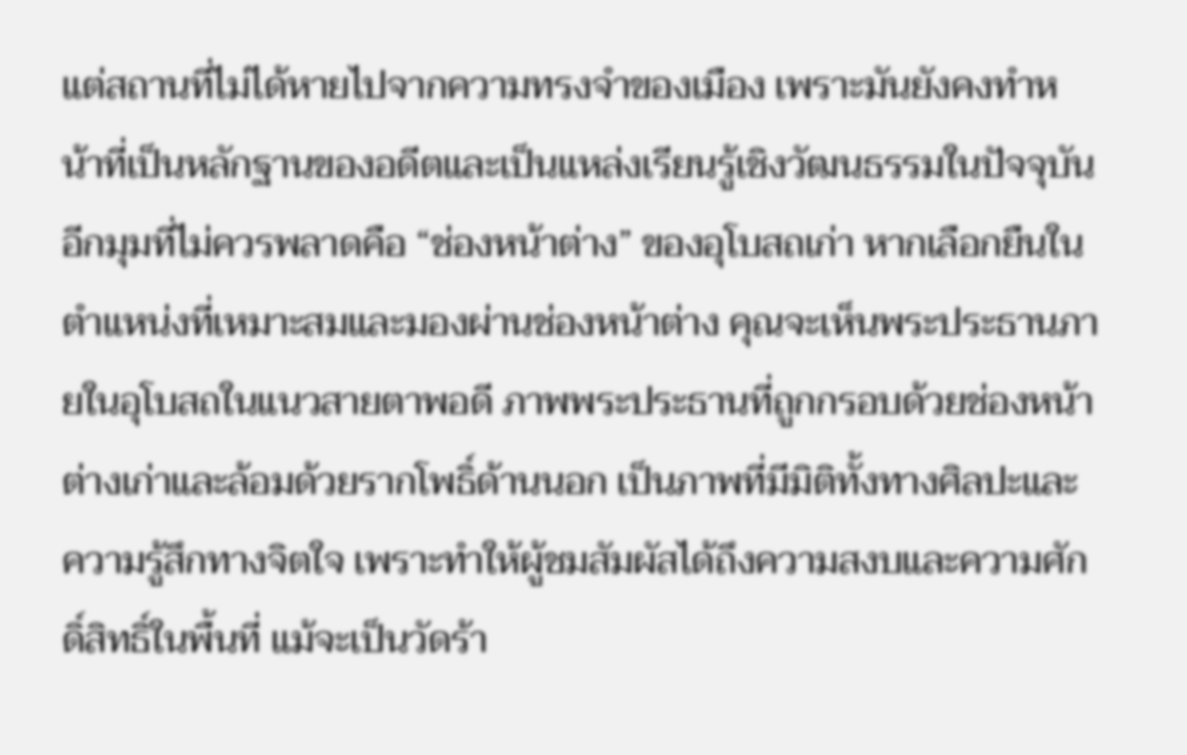แต่สถานที่ไม่ได้หายไปจากความทรงจำของเมือง เพราะมันยังคงทำหน้าที่เป็นหลักฐานของอดีตและเป็นแหล่งเรียนรู้เชิงวัฒนธรรมในปัจจุบัน
อีกมุมที่ไม่ควรพลาดคือ “ช่องหน้าต่าง” ของอุโบสถเก่า หากเลือกยืนในตำแหน่งที่เหมาะสมและมองผ่านช่องหน้าต่าง คุณจะเห็นพระประธานภายในอุโบสถในแนวสายตาพอดี ภาพพระประธานที่ถูกกรอบด้วยช่องหน้าต่างเก่าและล้อมด้วยรากโพธิ์ด้านนอก เป็นภาพที่มีมิติทั้งทางศิลปะและความรู้สึกทางจิตใจ เพราะทำให้ผู้ชมสัมผัสได้ถึงความสงบและความศักดิ์สิทธิ์ในพื้นที่ แม้จะเป็นวัดร้า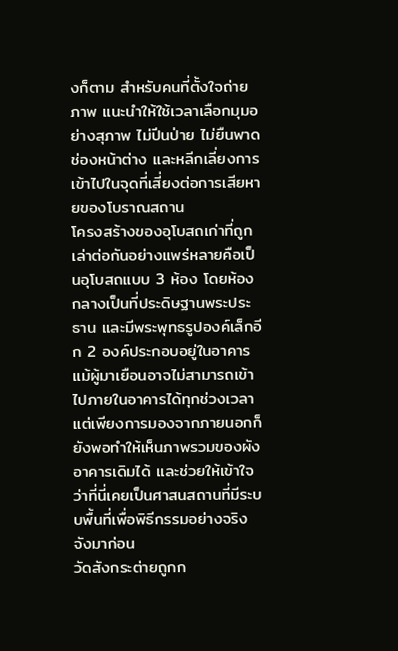งก็ตาม สำหรับคนที่ตั้งใจถ่ายภาพ แนะนำให้ใช้เวลาเลือกมุมอย่างสุภาพ ไม่ปีนป่าย ไม่ยืนพาดช่องหน้าต่าง และหลีกเลี่ยงการเข้าไปในจุดที่เสี่ยงต่อการเสียหายของโบราณสถาน
โครงสร้างของอุโบสถเก่าที่ถูกเล่าต่อกันอย่างแพร่หลายคือเป็นอุโบสถแบบ 3 ห้อง โดยห้องกลางเป็นที่ประดิษฐานพระประธาน และมีพระพุทธรูปองค์เล็กอีก 2 องค์ประกอบอยู่ในอาคาร แม้ผู้มาเยือนอาจไม่สามารถเข้าไปภายในอาคารได้ทุกช่วงเวลา แต่เพียงการมองจากภายนอกก็ยังพอทำให้เห็นภาพรวมของผังอาคารเดิมได้ และช่วยให้เข้าใจว่าที่นี่เคยเป็นศาสนสถานที่มีระบบพื้นที่เพื่อพิธีกรรมอย่างจริงจังมาก่อน
วัดสังกระต่ายถูกก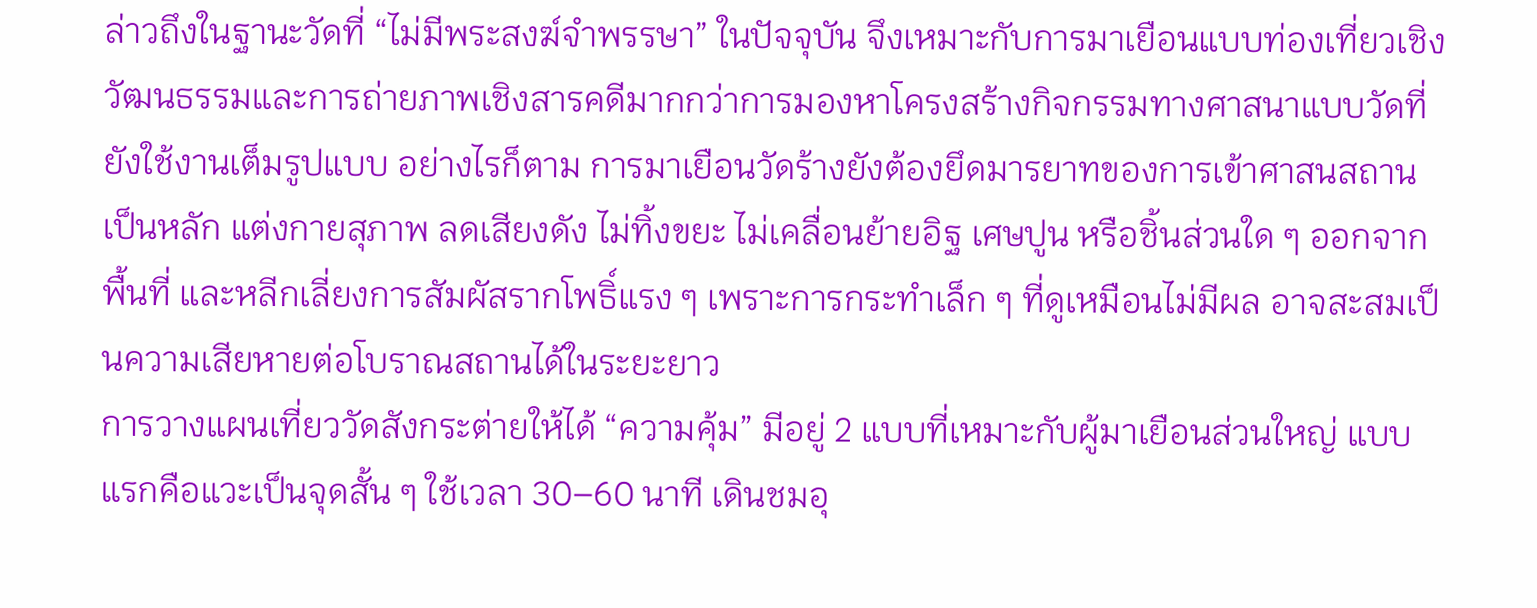ล่าวถึงในฐานะวัดที่ “ไม่มีพระสงฆ์จำพรรษา” ในปัจจุบัน จึงเหมาะกับการมาเยือนแบบท่องเที่ยวเชิงวัฒนธรรมและการถ่ายภาพเชิงสารคดีมากกว่าการมองหาโครงสร้างกิจกรรมทางศาสนาแบบวัดที่ยังใช้งานเต็มรูปแบบ อย่างไรก็ตาม การมาเยือนวัดร้างยังต้องยึดมารยาทของการเข้าศาสนสถานเป็นหลัก แต่งกายสุภาพ ลดเสียงดัง ไม่ทิ้งขยะ ไม่เคลื่อนย้ายอิฐ เศษปูน หรือชิ้นส่วนใด ๆ ออกจากพื้นที่ และหลีกเลี่ยงการสัมผัสรากโพธิ์แรง ๆ เพราะการกระทำเล็ก ๆ ที่ดูเหมือนไม่มีผล อาจสะสมเป็นความเสียหายต่อโบราณสถานได้ในระยะยาว
การวางแผนเที่ยววัดสังกระต่ายให้ได้ “ความคุ้ม” มีอยู่ 2 แบบที่เหมาะกับผู้มาเยือนส่วนใหญ่ แบบแรกคือแวะเป็นจุดสั้น ๆ ใช้เวลา 30–60 นาที เดินชมอุ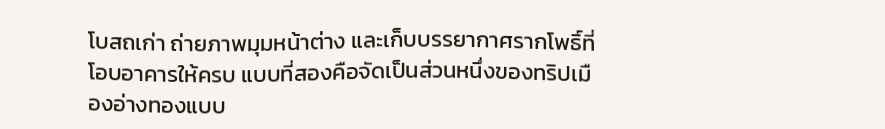โบสถเก่า ถ่ายภาพมุมหน้าต่าง และเก็บบรรยากาศรากโพธิ์ที่โอบอาคารให้ครบ แบบที่สองคือจัดเป็นส่วนหนึ่งของทริปเมืองอ่างทองแบบ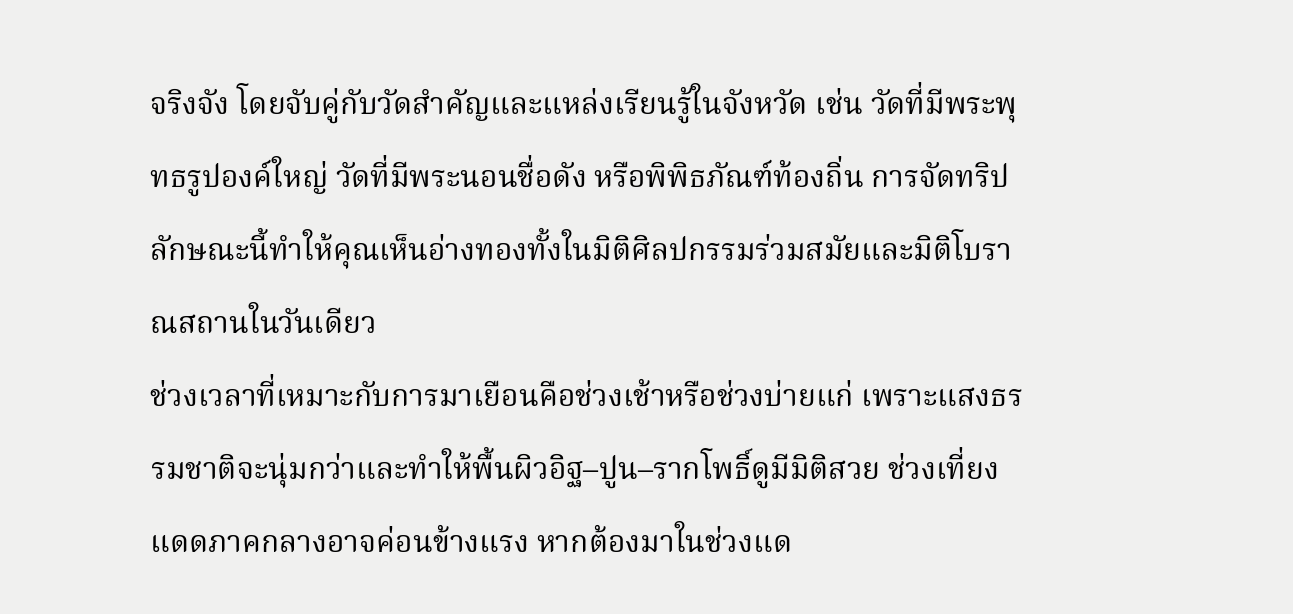จริงจัง โดยจับคู่กับวัดสำคัญและแหล่งเรียนรู้ในจังหวัด เช่น วัดที่มีพระพุทธรูปองค์ใหญ่ วัดที่มีพระนอนชื่อดัง หรือพิพิธภัณฑ์ท้องถิ่น การจัดทริปลักษณะนี้ทำให้คุณเห็นอ่างทองทั้งในมิติศิลปกรรมร่วมสมัยและมิติโบราณสถานในวันเดียว
ช่วงเวลาที่เหมาะกับการมาเยือนคือช่วงเช้าหรือช่วงบ่ายแก่ เพราะแสงธรรมชาติจะนุ่มกว่าและทำให้พื้นผิวอิฐ–ปูน–รากโพธิ์ดูมีมิติสวย ช่วงเที่ยงแดดภาคกลางอาจค่อนข้างแรง หากต้องมาในช่วงแด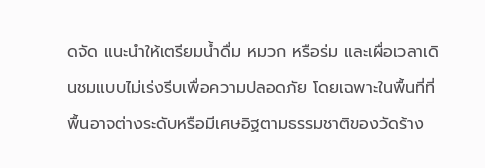ดจัด แนะนำให้เตรียมน้ำดื่ม หมวก หรือร่ม และเผื่อเวลาเดินชมแบบไม่เร่งรีบเพื่อความปลอดภัย โดยเฉพาะในพื้นที่ที่พื้นอาจต่างระดับหรือมีเศษอิฐตามธรรมชาติของวัดร้าง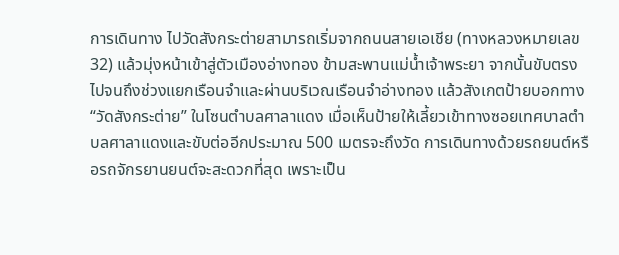การเดินทาง ไปวัดสังกระต่ายสามารถเริ่มจากถนนสายเอเชีย (ทางหลวงหมายเลข 32) แล้วมุ่งหน้าเข้าสู่ตัวเมืองอ่างทอง ข้ามสะพานแม่น้ำเจ้าพระยา จากนั้นขับตรงไปจนถึงช่วงแยกเรือนจำและผ่านบริเวณเรือนจำอ่างทอง แล้วสังเกตป้ายบอกทาง “วัดสังกระต่าย” ในโซนตำบลศาลาแดง เมื่อเห็นป้ายให้เลี้ยวเข้าทางซอยเทศบาลตำบลศาลาแดงและขับต่ออีกประมาณ 500 เมตรจะถึงวัด การเดินทางด้วยรถยนต์หรือรถจักรยานยนต์จะสะดวกที่สุด เพราะเป็น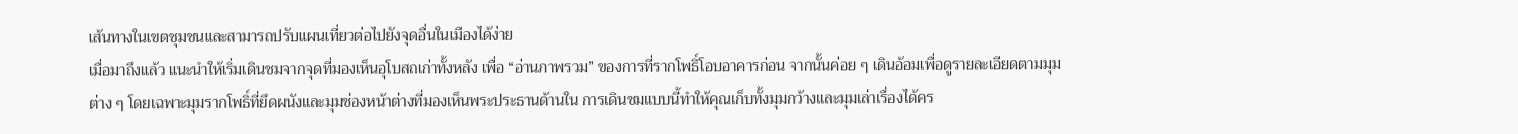เส้นทางในเขตชุมชนและสามารถปรับแผนเที่ยวต่อไปยังจุดอื่นในเมืองได้ง่าย
เมื่อมาถึงแล้ว แนะนำให้เริ่มเดินชมจากจุดที่มองเห็นอุโบสถเก่าทั้งหลัง เพื่อ “อ่านภาพรวม” ของการที่รากโพธิ์โอบอาคารก่อน จากนั้นค่อย ๆ เดินอ้อมเพื่อดูรายละเอียดตามมุมต่าง ๆ โดยเฉพาะมุมรากโพธิ์ที่ยึดผนังและมุมช่องหน้าต่างที่มองเห็นพระประธานด้านใน การเดินชมแบบนี้ทำให้คุณเก็บทั้งมุมกว้างและมุมเล่าเรื่องได้คร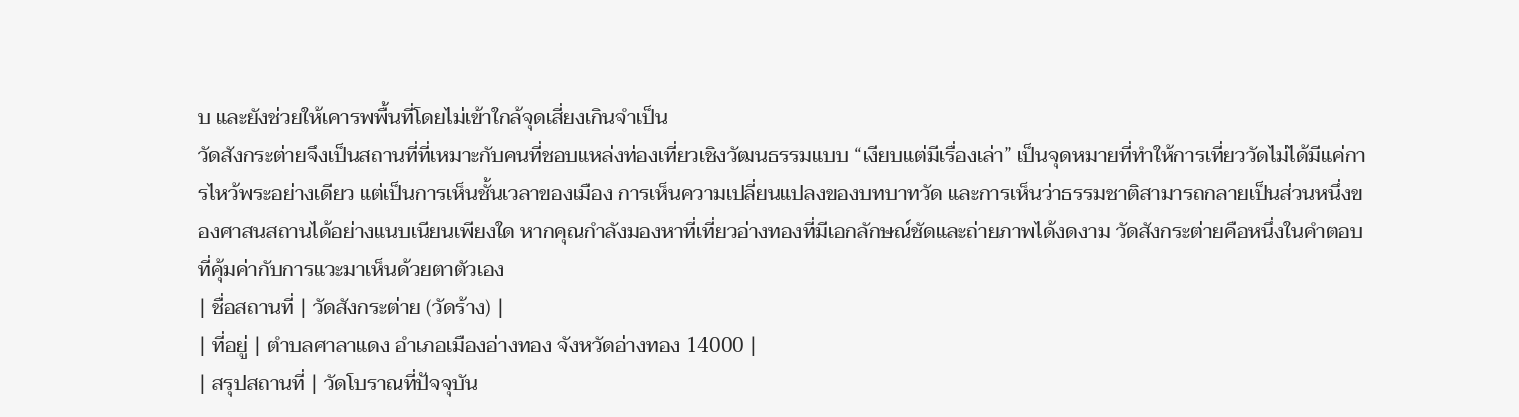บ และยังช่วยให้เคารพพื้นที่โดยไม่เข้าใกล้จุดเสี่ยงเกินจำเป็น
วัดสังกระต่ายจึงเป็นสถานที่ที่เหมาะกับคนที่ชอบแหล่งท่องเที่ยวเชิงวัฒนธรรมแบบ “เงียบแต่มีเรื่องเล่า” เป็นจุดหมายที่ทำให้การเที่ยววัดไม่ได้มีแค่การไหว้พระอย่างเดียว แต่เป็นการเห็นชั้นเวลาของเมือง การเห็นความเปลี่ยนแปลงของบทบาทวัด และการเห็นว่าธรรมชาติสามารถกลายเป็นส่วนหนึ่งของศาสนสถานได้อย่างแนบเนียนเพียงใด หากคุณกำลังมองหาที่เที่ยวอ่างทองที่มีเอกลักษณ์ชัดและถ่ายภาพได้งดงาม วัดสังกระต่ายคือหนึ่งในคำตอบที่คุ้มค่ากับการแวะมาเห็นด้วยตาตัวเอง
| ชื่อสถานที่ | วัดสังกระต่าย (วัดร้าง) |
| ที่อยู่ | ตำบลศาลาแดง อำเภอเมืองอ่างทอง จังหวัดอ่างทอง 14000 |
| สรุปสถานที่ | วัดโบราณที่ปัจจุบัน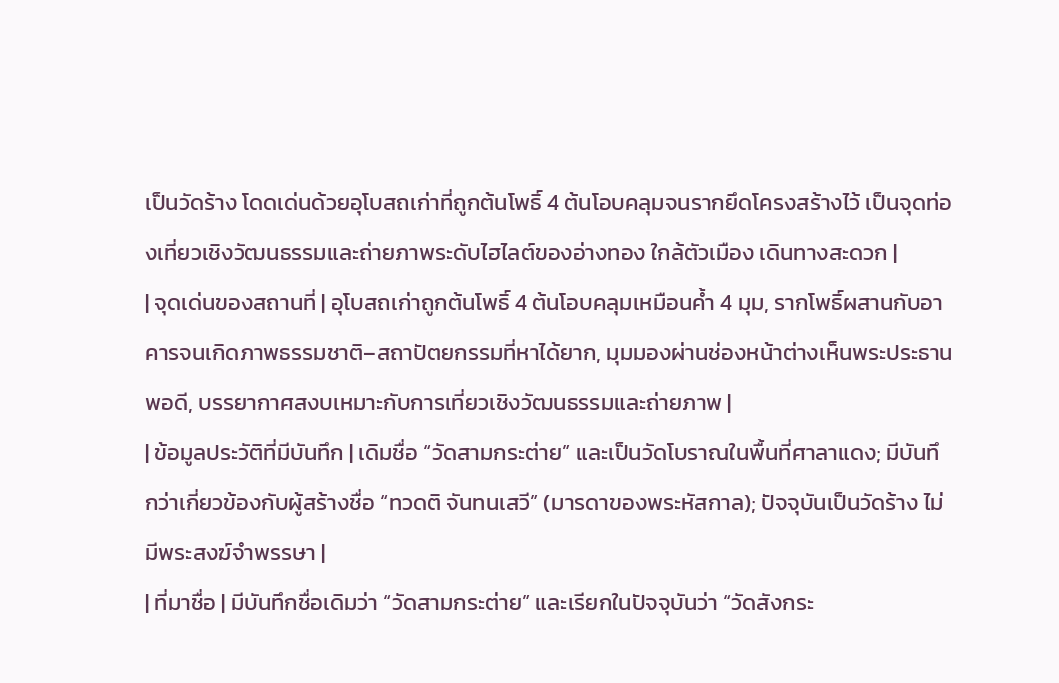เป็นวัดร้าง โดดเด่นด้วยอุโบสถเก่าที่ถูกต้นโพธิ์ 4 ต้นโอบคลุมจนรากยึดโครงสร้างไว้ เป็นจุดท่องเที่ยวเชิงวัฒนธรรมและถ่ายภาพระดับไฮไลต์ของอ่างทอง ใกล้ตัวเมือง เดินทางสะดวก |
| จุดเด่นของสถานที่ | อุโบสถเก่าถูกต้นโพธิ์ 4 ต้นโอบคลุมเหมือนค้ำ 4 มุม, รากโพธิ์ผสานกับอาคารจนเกิดภาพธรรมชาติ–สถาปัตยกรรมที่หาได้ยาก, มุมมองผ่านช่องหน้าต่างเห็นพระประธานพอดี, บรรยากาศสงบเหมาะกับการเที่ยวเชิงวัฒนธรรมและถ่ายภาพ |
| ข้อมูลประวัติที่มีบันทึก | เดิมชื่อ “วัดสามกระต่าย” และเป็นวัดโบราณในพื้นที่ศาลาแดง; มีบันทึกว่าเกี่ยวข้องกับผู้สร้างชื่อ “ทวดติ จันทนเสวี” (มารดาของพระหัสกาล); ปัจจุบันเป็นวัดร้าง ไม่มีพระสงฆ์จำพรรษา |
| ที่มาชื่อ | มีบันทึกชื่อเดิมว่า “วัดสามกระต่าย” และเรียกในปัจจุบันว่า “วัดสังกระ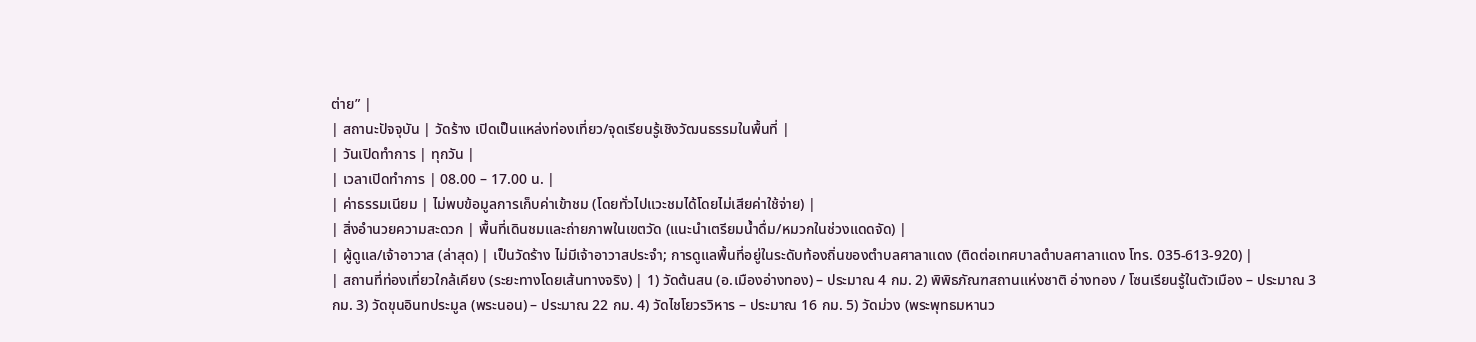ต่าย” |
| สถานะปัจจุบัน | วัดร้าง เปิดเป็นแหล่งท่องเที่ยว/จุดเรียนรู้เชิงวัฒนธรรมในพื้นที่ |
| วันเปิดทำการ | ทุกวัน |
| เวลาเปิดทำการ | 08.00 – 17.00 น. |
| ค่าธรรมเนียม | ไม่พบข้อมูลการเก็บค่าเข้าชม (โดยทั่วไปแวะชมได้โดยไม่เสียค่าใช้จ่าย) |
| สิ่งอำนวยความสะดวก | พื้นที่เดินชมและถ่ายภาพในเขตวัด (แนะนำเตรียมน้ำดื่ม/หมวกในช่วงแดดจัด) |
| ผู้ดูแล/เจ้าอาวาส (ล่าสุด) | เป็นวัดร้าง ไม่มีเจ้าอาวาสประจำ; การดูแลพื้นที่อยู่ในระดับท้องถิ่นของตำบลศาลาแดง (ติดต่อเทศบาลตำบลศาลาแดง โทร. 035-613-920) |
| สถานที่ท่องเที่ยวใกล้เคียง (ระยะทางโดยเส้นทางจริง) | 1) วัดต้นสน (อ.เมืองอ่างทอง) – ประมาณ 4 กม. 2) พิพิธภัณฑสถานแห่งชาติ อ่างทอง / โซนเรียนรู้ในตัวเมือง – ประมาณ 3 กม. 3) วัดขุนอินทประมูล (พระนอน) – ประมาณ 22 กม. 4) วัดไชโยวรวิหาร – ประมาณ 16 กม. 5) วัดม่วง (พระพุทธมหานว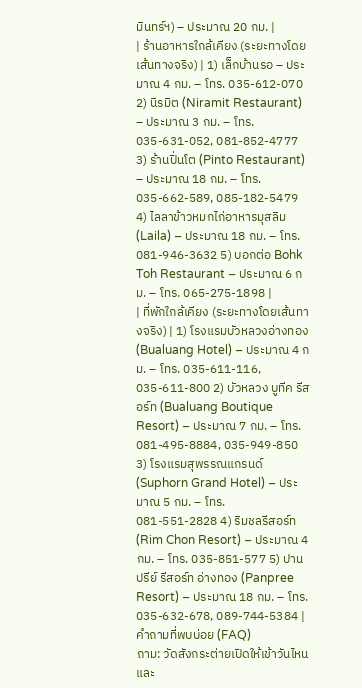มินทร์ฯ) – ประมาณ 20 กม. |
| ร้านอาหารใกล้เคียง (ระยะทางโดยเส้นทางจริง) | 1) เล็กบ้านรอ – ประมาณ 4 กม. – โทร. 035-612-070 2) นิรมิต (Niramit Restaurant) – ประมาณ 3 กม. – โทร. 035-631-052, 081-852-4777 3) ร้านปิ่นโต (Pinto Restaurant) – ประมาณ 18 กม. – โทร. 035-662-589, 085-182-5479 4) ไลลาข้าวหมกไก่อาหารมุสลิม (Laila) – ประมาณ 18 กม. – โทร. 081-946-3632 5) บอกต่อ Bohk Toh Restaurant – ประมาณ 6 กม. – โทร. 065-275-1898 |
| ที่พักใกล้เคียง (ระยะทางโดยเส้นทางจริง) | 1) โรงแรมบัวหลวงอ่างทอง (Bualuang Hotel) – ประมาณ 4 กม. – โทร. 035-611-116, 035-611-800 2) บัวหลวง บูทีค รีสอร์ท (Bualuang Boutique Resort) – ประมาณ 7 กม. – โทร. 081-495-8884, 035-949-850 3) โรงแรมสุพรรณแกรนด์ (Suphorn Grand Hotel) – ประมาณ 5 กม. – โทร. 081-551-2828 4) ริมชลรีสอร์ท (Rim Chon Resort) – ประมาณ 4 กม. – โทร. 035-851-577 5) ปานปรีย์ รีสอร์ท อ่างทอง (Panpree Resort) – ประมาณ 18 กม. – โทร. 035-632-678, 089-744-5384 |
คำถามที่พบบ่อย (FAQ)
ถาม: วัดสังกระต่ายเปิดให้เข้าวันไหนและ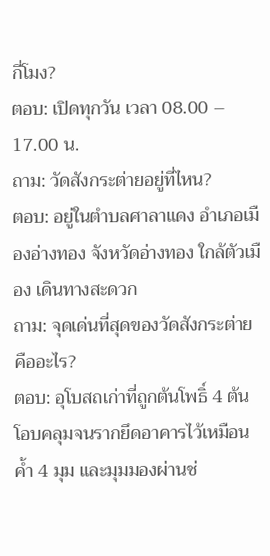กี่โมง?
ตอบ: เปิดทุกวัน เวลา 08.00 – 17.00 น.
ถาม: วัดสังกระต่ายอยู่ที่ไหน?
ตอบ: อยู่ในตำบลศาลาแดง อำเภอเมืองอ่างทอง จังหวัดอ่างทอง ใกล้ตัวเมือง เดินทางสะดวก
ถาม: จุดเด่นที่สุดของวัดสังกระต่ายคืออะไร?
ตอบ: อุโบสถเก่าที่ถูกต้นโพธิ์ 4 ต้นโอบคลุมจนรากยึดอาคารไว้เหมือนค้ำ 4 มุม และมุมมองผ่านช่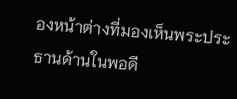องหน้าต่างที่มองเห็นพระประธานด้านในพอดี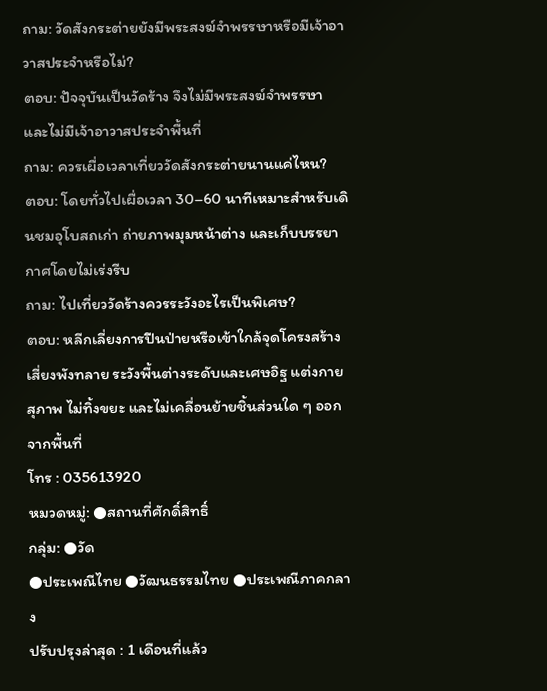ถาม: วัดสังกระต่ายยังมีพระสงฆ์จำพรรษาหรือมีเจ้าอาวาสประจำหรือไม่?
ตอบ: ปัจจุบันเป็นวัดร้าง จึงไม่มีพระสงฆ์จำพรรษาและไม่มีเจ้าอาวาสประจำพื้นที่
ถาม: ควรเผื่อเวลาเที่ยววัดสังกระต่ายนานแค่ไหน?
ตอบ: โดยทั่วไปเผื่อเวลา 30–60 นาทีเหมาะสำหรับเดินชมอุโบสถเก่า ถ่ายภาพมุมหน้าต่าง และเก็บบรรยากาศโดยไม่เร่งรีบ
ถาม: ไปเที่ยววัดร้างควรระวังอะไรเป็นพิเศษ?
ตอบ: หลีกเลี่ยงการปีนป่ายหรือเข้าใกล้จุดโครงสร้างเสี่ยงพังทลาย ระวังพื้นต่างระดับและเศษอิฐ แต่งกายสุภาพ ไม่ทิ้งขยะ และไม่เคลื่อนย้ายชิ้นส่วนใด ๆ ออกจากพื้นที่
โทร : 035613920
หมวดหมู่: ●สถานที่ศักดิ์สิทธิ์
กลุ่ม: ●วัด
●ประเพณีไทย ●วัฒนธรรมไทย ●ประเพณีภาคกลาง
ปรับปรุงล่าสุด : 1 เดือนที่แล้ว